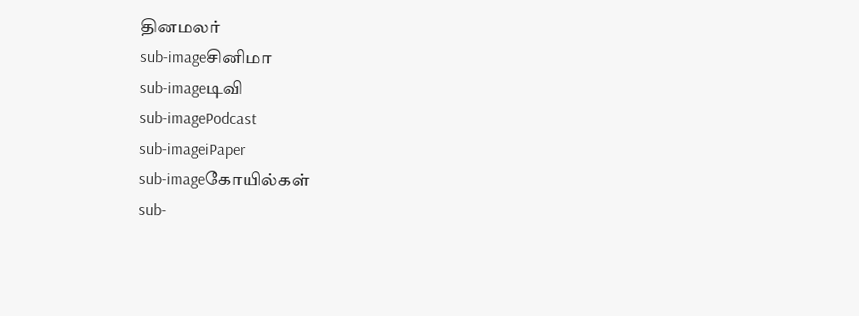தினமலர்
sub-imageசினிமா
sub-imageடிவி
sub-imagePodcast
sub-imageiPaper
sub-imageகோயில்கள்
sub-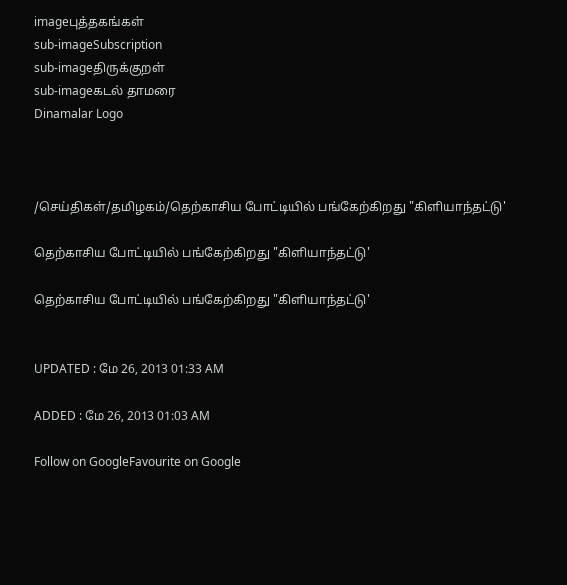imageபுத்தகங்கள்
sub-imageSubscription
sub-imageதிருக்குறள்
sub-imageகடல் தாமரை
Dinamalar Logo



/செய்திகள்/தமிழகம்/தெற்காசிய போட்டியில் பங்கேற்கிறது "கிளியாந்தட்டு'

தெற்காசிய போட்டியில் பங்கேற்கிறது "கிளியாந்தட்டு'

தெற்காசிய போட்டியில் பங்கேற்கிறது "கிளியாந்தட்டு'


UPDATED : மே 26, 2013 01:33 AM

ADDED : மே 26, 2013 01:03 AM

Follow on GoogleFavourite on Google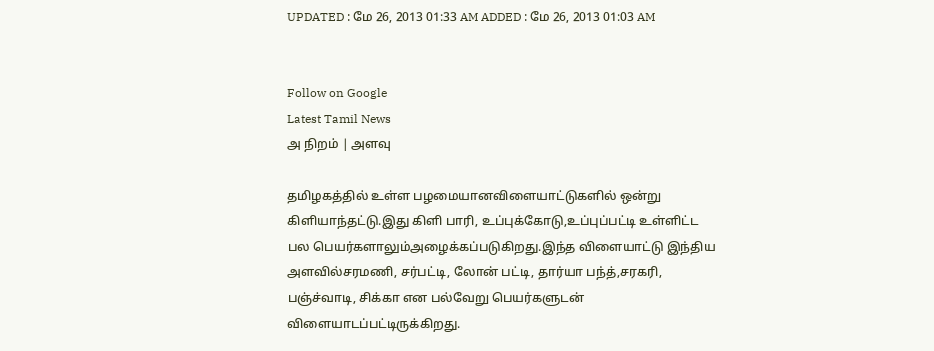UPDATED : மே 26, 2013 01:33 AM ADDED : மே 26, 2013 01:03 AM


Follow on Google
Latest Tamil News
அ நிறம் | அளவு

தமிழகத்தில் உள்ள பழமையானவிளையாட்டுகளில் ஒன்று கிளியாந்தட்டு.இது கிளி பாரி, உப்புக்கோடு,உப்புப்பட்டி உள்ளிட்ட பல பெயர்களாலும்அழைக்கப்படுகிறது.இந்த விளையாட்டு இந்திய அளவில்சரமணி, சர்பட்டி, லோன் பட்டி, தார்யா பந்த்,சரகரி, பஞ்ச்வாடி, சிக்கா என பல்வேறு பெயர்களுடன் விளையாடப்பட்டிருக்கிறது.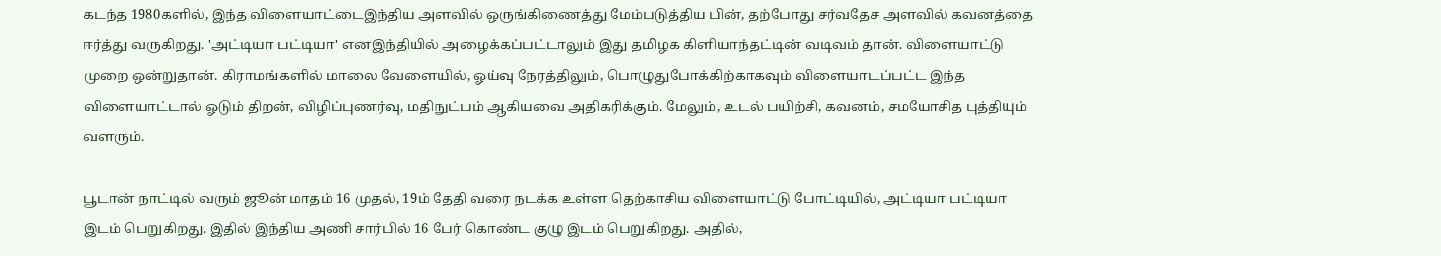கடந்த 1980களில், இந்த விளையாட்டைஇந்திய அளவில் ஒருங்கிணைத்து மேம்படுத்திய பின், தற்போது சர்வதேச அளவில் கவனத்தை ஈர்த்து வருகிறது. 'அட்டியா பட்டியா' எனஇந்தியில் அழைக்கப்பட்டாலும் இது தமிழக கிளியாந்தட்டின் வடிவம் தான். விளையாட்டு முறை ஒன்றுதான். கிராமங்களில் மாலை வேளையில், ஓய்வு நேரத்திலும், பொழுதுபோக்கிற்காகவும் விளையாடப்பட்ட இந்த விளையாட்டால் ஓடும் திறன், விழிப்புணர்வு, மதிநுட்பம் ஆகியவை அதிகரிக்கும். மேலும், உடல் பயிற்சி, கவனம், சமயோசித புத்தியும் வளரும்.

பூடான் நாட்டில் வரும் ஜூன் மாதம் 16 முதல், 19ம் தேதி வரை நடக்க உள்ள தெற்காசிய விளையாட்டு போட்டியில், அட்டியா பட்டியா இடம் பெறுகிறது. இதில் இந்திய அணி சார்பில் 16 பேர் கொண்ட குழு இடம் பெறுகிறது. அதில்,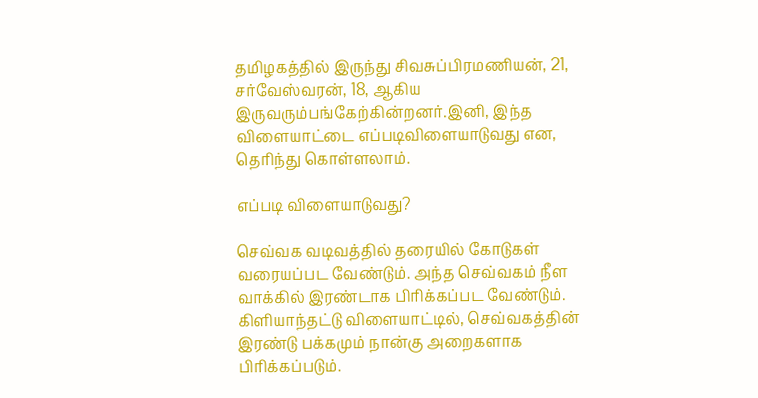தமிழகத்தில் இருந்து சிவசுப்பிரமணியன், 21, சர்வேஸ்வரன், 18, ஆகிய இருவரும்பங்கேற்கின்றனர்.இனி, இந்த விளையாட்டை எப்படிவிளையாடுவது என, தெரிந்து கொள்ளலாம்.

எப்படி விளையாடுவது?

செவ்வக வடிவத்தில் தரையில் கோடுகள் வரையப்பட வேண்டும். அந்த செவ்வகம் நீள வாக்கில் இரண்டாக பிரிக்கப்பட வேண்டும். கிளியாந்தட்டு விளையாட்டில், செவ்வகத்தின் இரண்டு பக்கமும் நான்கு அறைகளாக பிரிக்கப்படும்.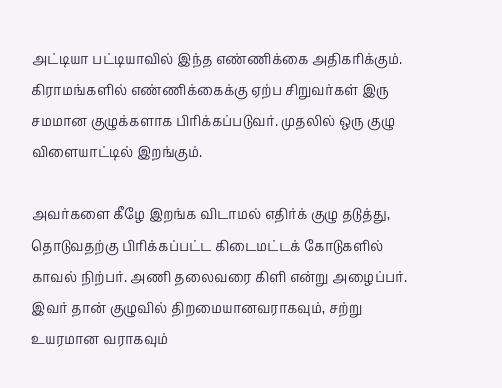அட்டியா பட்டியாவில் இந்த எண்ணிக்கை அதிகரிக்கும். கிராமங்களில் எண்ணிக்கைக்கு ஏற்ப சிறுவர்கள் இரு சமமான குழுக்களாக பிரிக்கப்படுவர். முதலில் ஒரு குழு விளையாட்டில் இறங்கும்.

அவர்களை கீழே இறங்க விடாமல் எதிர்க் குழு தடுத்து, தொடுவதற்கு பிரிக்கப்பட்ட கிடைமட்டக் கோடுகளில் காவல் நிற்பர். அணி தலைவரை கிளி என்று அழைப்பர். இவர் தான் குழுவில் திறமையானவராகவும், சற்று உயரமான வராகவும்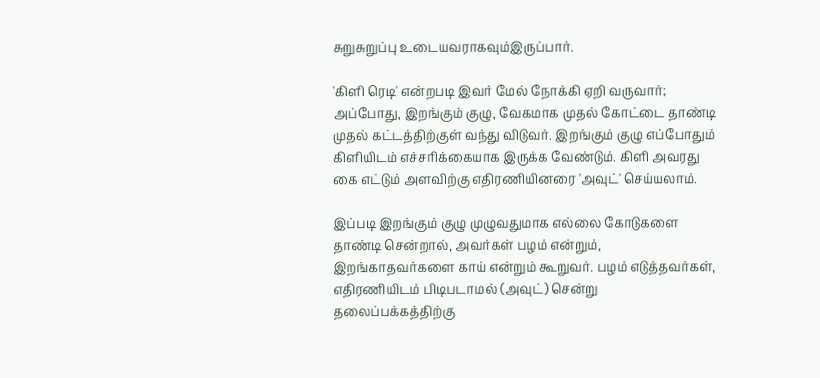சுறுசுறுப்பு உடையவராகவும்இருப்பார்.

'கிளி ரெடி' என்றபடி இவர் மேல் நோக்கி ஏறி வருவார்; அப்போது, இறங்கும் குழு, வேகமாக முதல் கோட்டை தாண்டி முதல் கட்டத்திற்குள் வந்து விடுவர். இறங்கும் குழு எப்போதும் கிளியிடம் எச்சரிக்கையாக இருக்க வேண்டும். கிளி அவரது கை எட்டும் அளவிற்கு எதிரணியினரை 'அவுட்' செய்யலாம்.

இப்படி இறங்கும் குழு முழுவதுமாக எல்லை கோடுகளை தாண்டி சென்றால், அவர்கள் பழம் என்றும், இறங்காதவர்களை காய் என்றும் கூறுவர். பழம் எடுத்தவர்கள், எதிரணியிடம் பிடிபடாமல் (அவுட்) சென்று தலைப்பக்கத்திற்கு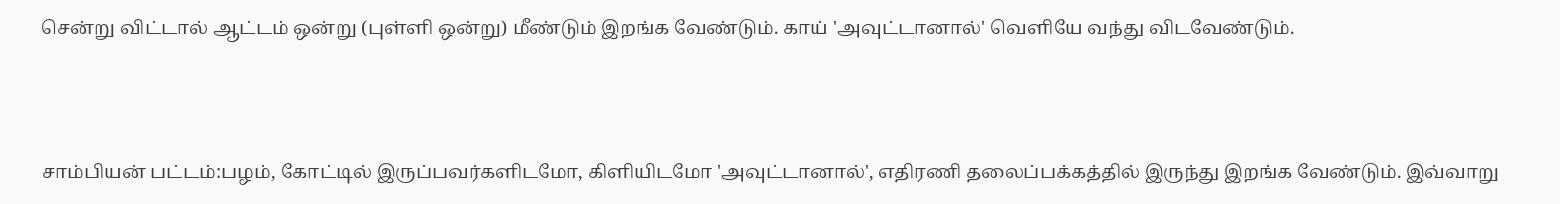சென்று விட்டால் ஆட்டம் ஒன்று (புள்ளி ஒன்று) மீண்டும் இறங்க வேண்டும். காய் 'அவுட்டானால்' வெளியே வந்து விடவேண்டும்.



சாம்பியன் பட்டம்:பழம், கோட்டில் இருப்பவர்களிடமோ, கிளியிடமோ 'அவுட்டானால்', எதிரணி தலைப்பக்கத்தில் இருந்து இறங்க வேண்டும். இவ்வாறு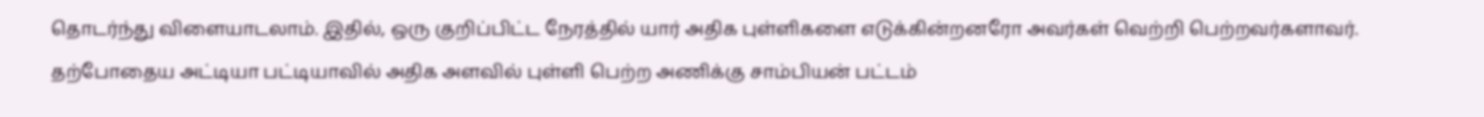தொடர்ந்து விளையாடலாம். இதில், ஒரு குறிப்பிட்ட நேரத்தில் யார் அதிக புள்ளிகளை எடுக்கின்றனரோ அவர்கள் வெற்றி பெற்றவர்களாவர். தற்போதைய அட்டியா பட்டியாவில் அதிக அளவில் புள்ளி பெற்ற அணிக்கு சாம்பியன் பட்டம்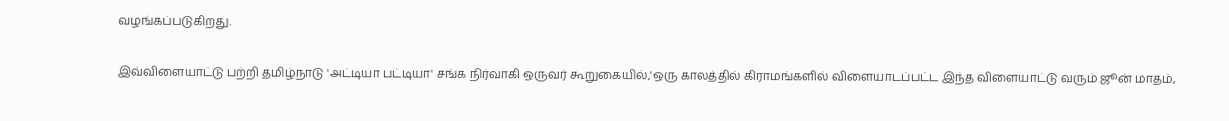வழங்கப்படுகிறது.

இவ்விளையாட்டு பற்றி தமிழ்நாடு 'அட்டியா பட்டியா' சங்க நிர்வாகி ஒருவர் கூறுகையில்,'ஒரு காலத்தில் கிராமங்களில் விளையாடப்பட்ட இந்த விளையாட்டு வரும் ஜூன் மாதம்,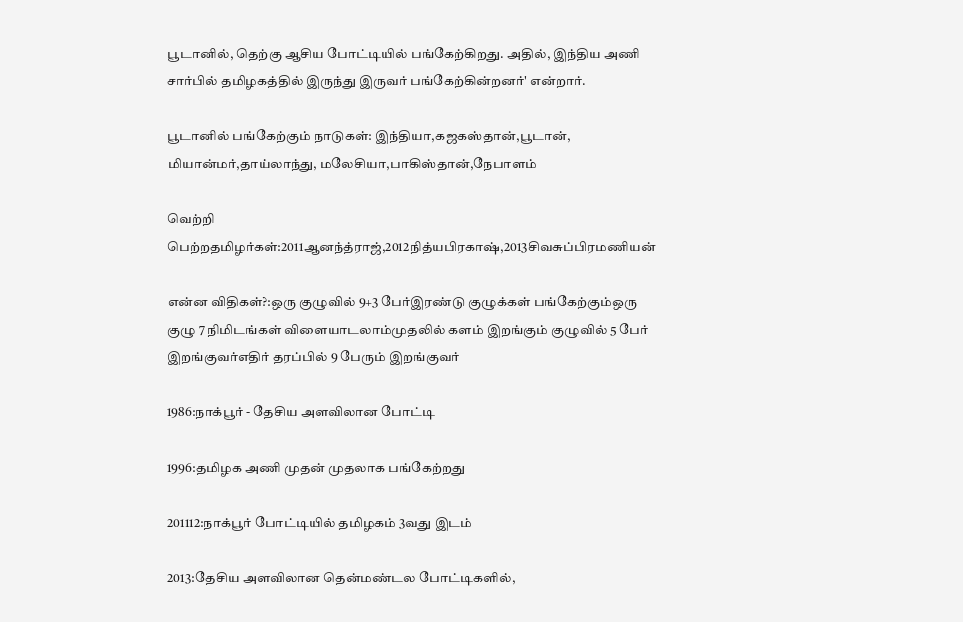பூடானில், தெற்கு ஆசிய போட்டியில் பங்கேற்கிறது. அதில், இந்திய அணி சார்பில் தமிழகத்தில் இருந்து இருவர் பங்கேற்கின்றனர்' என்றார்.

பூடானில் பங்கேற்கும் நாடுகள்: இந்தியா,கஜகஸ்தான்,பூடான், மியான்மர்,தாய்லாந்து, மலேசியா,பாகிஸ்தான்,நேபாளம்

வெற்றி பெற்றதமிழர்கள்:2011ஆனந்த்ராஜ்,2012நித்யபிரகாஷ்,2013சிவசுப்பிரமணியன்

என்ன விதிகள்?:ஒரு குழுவில் 9+3 பேர்இரண்டு குழுக்கள் பங்கேற்கும்ஒரு குழு 7 நிமிடங்கள் விளையாடலாம்முதலில் களம் இறங்கும் குழுவில் 5 பேர் இறங்குவர்எதிர் தரப்பில் 9 பேரும் இறங்குவர்

1986:நாக்பூர் - தேசிய அளவிலான போட்டி

1996:தமிழக அணி முதன் முதலாக பங்கேற்றது

201112:நாக்பூர் போட்டியில் தமிழகம் 3வது இடம்

2013:தேசிய அளவிலான தென்மண்டல போட்டிகளில்,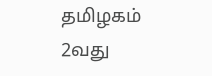தமிழகம் 2வது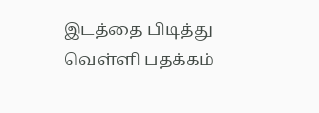இடத்தை பிடித்து வெள்ளி பதக்கம்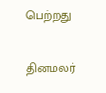பெற்றது

தினமலர்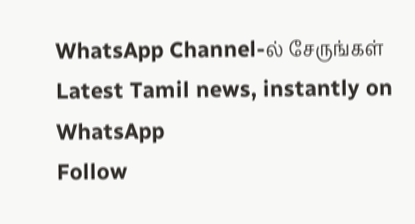WhatsApp Channel-ல் சேருங்கள்
Latest Tamil news, instantly on WhatsApp
Follow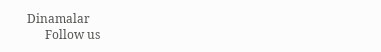Dinamalar
      Follow us